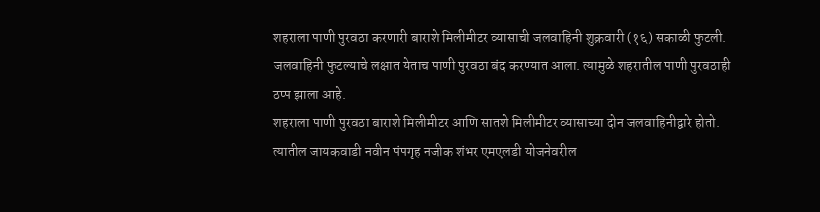शहराला पाणी पुरवठा करणारी बाराशे मिलीमीटर व्यासाची जलवाहिनी शुक्रवारी (१६) सकाळी फुटली. जलवाहिनी फुटल्याचे लक्षात येताच पाणी पुरवठा बंद करण्यात आला. त्यामुळे शहरातील पाणी पुरवठाही ठप्प झाला आहे.
शहराला पाणी पुरवठा बाराशे मिलीमीटर आणि सातशे मिलीमीटर व्यासाच्या दोन जलवाहिनीद्वारे होतो. त्यातील जायकवाडी नवीन पंपगृह नजीक शंभर एमएलडी योजनेवरील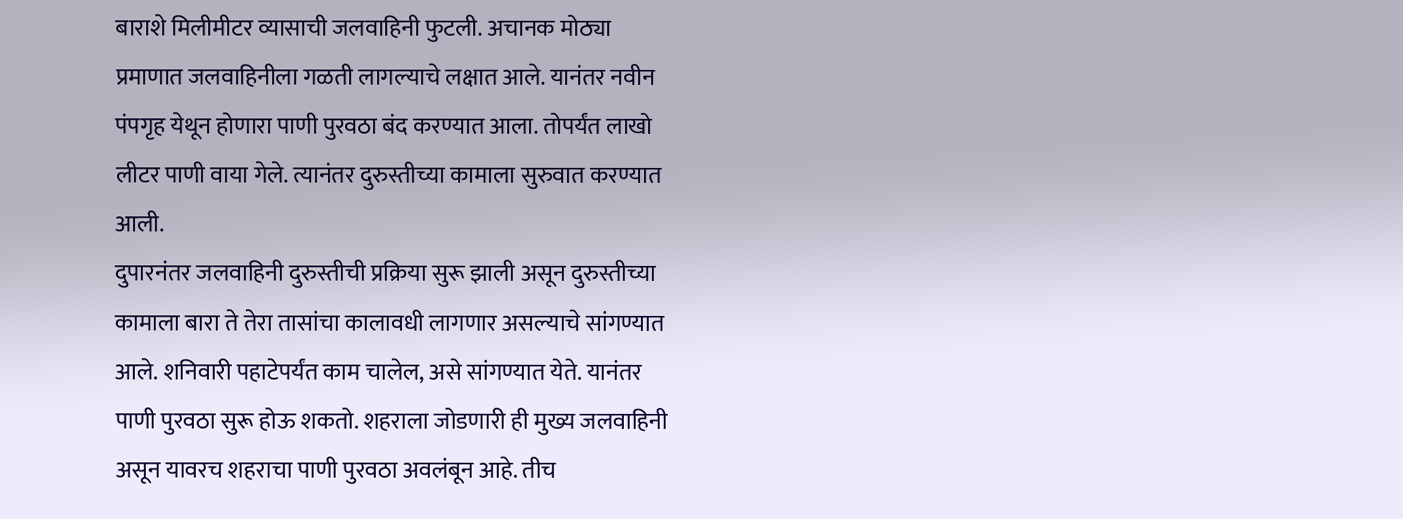बाराशे मिलीमीटर व्यासाची जलवाहिनी फुटली. अचानक मोठ्या प्रमाणात जलवाहिनीला गळती लागल्याचे लक्षात आले. यानंतर नवीन पंपगृह येथून होणारा पाणी पुरवठा बंद करण्यात आला. तोपर्यंत लाखो लीटर पाणी वाया गेले. त्यानंतर दुरुस्तीच्या कामाला सुरुवात करण्यात आली.
दुपारनंतर जलवाहिनी दुरुस्तीची प्रक्रिया सुरू झाली असून दुरुस्तीच्या कामाला बारा ते तेरा तासांचा कालावधी लागणार असल्याचे सांगण्यात आले. शनिवारी पहाटेपर्यंत काम चालेल, असे सांगण्यात येते. यानंतर पाणी पुरवठा सुरू होऊ शकतो. शहराला जोडणारी ही मुख्य जलवाहिनी असून यावरच शहराचा पाणी पुरवठा अवलंबून आहे. तीच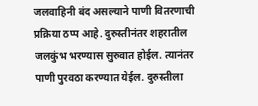जलवाहिनी बंद असल्याने पाणी वितरणाची प्रक्रिया ठप्प आहे. दुरुस्तीनंतर शहरातील जलकुंभ भरण्यास सुरुवात होईल. त्यानंतर पाणी पुरवठा करण्यात येईल. दुरुस्तीला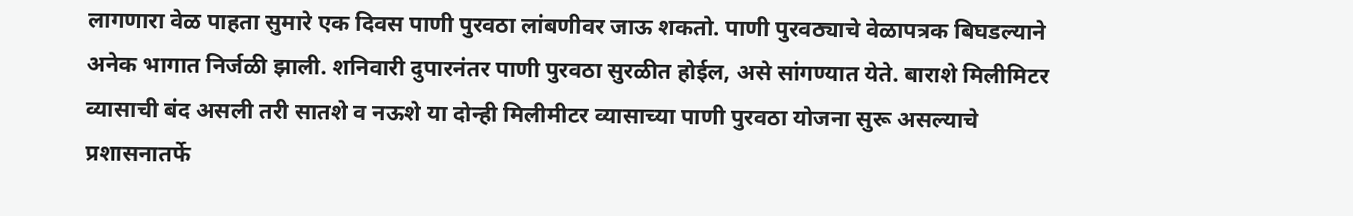लागणारा वेळ पाहता सुमारे एक दिवस पाणी पुरवठा लांबणीवर जाऊ शकतो. पाणी पुरवठ्याचे वेळापत्रक बिघडल्याने अनेक भागात निर्जळी झाली. शनिवारी दुपारनंतर पाणी पुरवठा सुरळीत होईल, असे सांगण्यात येते. बाराशे मिलीमिटर व्यासाची बंद असली तरी सातशे व नऊशे या दोन्ही मिलीमीटर व्यासाच्या पाणी पुरवठा योजना सुरू असल्याचे प्रशासनातर्फे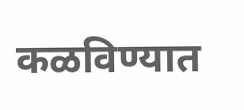कळविण्यात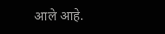आले आहे.